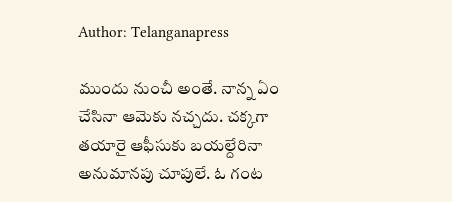Author: Telanganapress

ముందు నుంచీ అంతే. నాన్న ఏం చేసినా ఆమెకు నచ్చదు. చక్కగా తయారై ఆఫీసుకు బయల్దేరినా అనుమానపు చూపులే. ఓ గంట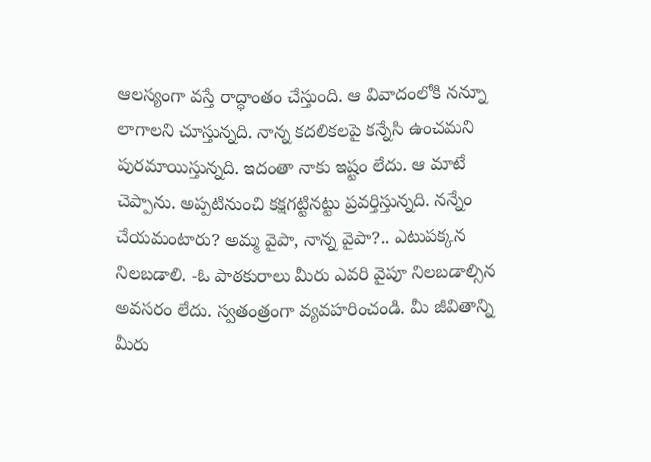ఆలస్యంగా వస్తే రాద్ధాంతం చేస్తుంది. ఆ వివాదంలోకి నన్నూ లాగాలని చూస్తున్నది. నాన్న కదలికలపై కన్నేసి ఉంచమని పురమాయిస్తున్నది. ఇదంతా నాకు ఇష్టం లేదు. ఆ మాటే చెప్పాను. అప్పటినుంచి కక్షగట్టినట్టు ప్రవర్తిస్తున్నది. నన్నేం చేయమంటారు? అమ్మ వైపా, నాన్న వైపా?.. ఎటుపక్కన నిలబడాలి. -ఓ పాఠకురాలు మీరు ఎవరి వైపూ నిలబడాల్సిన అవసరం లేదు. స్వతంత్రంగా వ్యవహరించండి. మీ జీవితాన్ని మీరు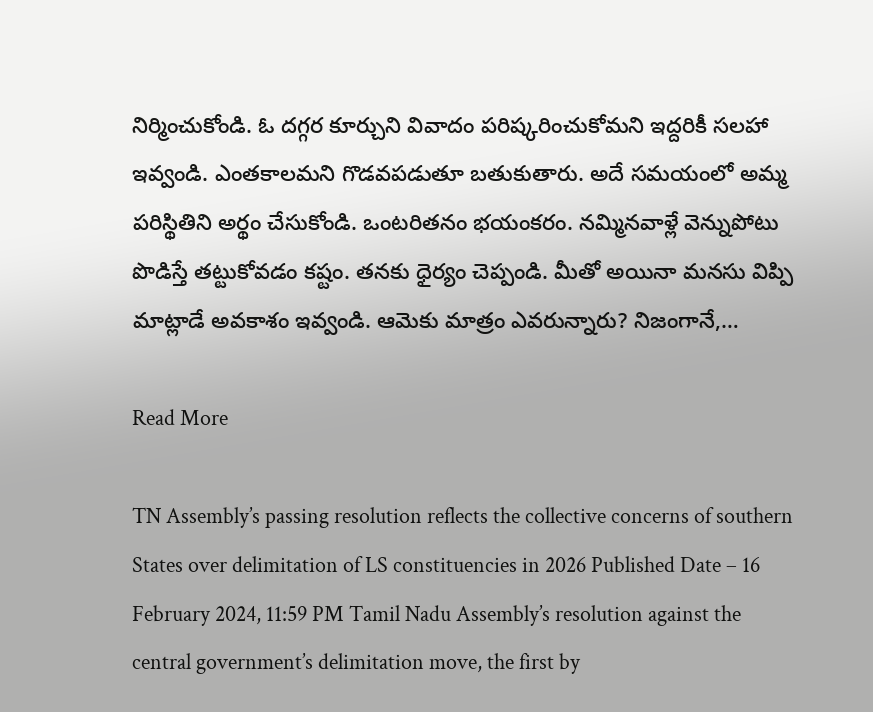నిర్మించుకోండి. ఓ దగ్గర కూర్చుని వివాదం పరిష్కరించుకోమని ఇద్దరికీ సలహా ఇవ్వండి. ఎంతకాలమని గొడవపడుతూ బతుకుతారు. అదే సమయంలో అమ్మ పరిస్థితిని అర్థం చేసుకోండి. ఒంటరితనం భయంకరం. నమ్మినవాళ్లే వెన్నుపోటు పొడిస్తే తట్టుకోవడం కష్టం. తనకు ధైర్యం చెప్పండి. మీతో అయినా మనసు విప్పి మాట్లాడే అవకాశం ఇవ్వండి. ఆమెకు మాత్రం ఎవరున్నారు? నిజంగానే,…

Read More

TN Assembly’s passing resolution reflects the collective concerns of southern States over delimitation of LS constituencies in 2026 Published Date – 16 February 2024, 11:59 PM Tamil Nadu Assembly’s resolution against the central government’s delimitation move, the first by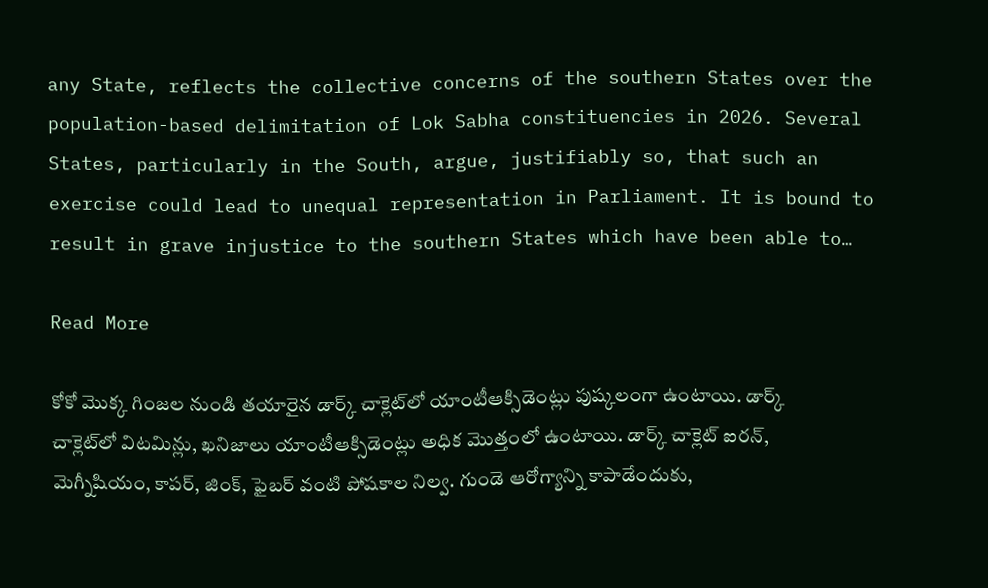any State, reflects the collective concerns of the southern States over the population-based delimitation of Lok Sabha constituencies in 2026. Several States, particularly in the South, argue, justifiably so, that such an exercise could lead to unequal representation in Parliament. It is bound to result in grave injustice to the southern States which have been able to…

Read More

కోకో మొక్క గింజల నుండి తయారైన డార్క్ చాక్లెట్‌లో యాంటీఆక్సిడెంట్లు పుష్కలంగా ఉంటాయి. డార్క్ చాక్లెట్‌లో విటమిన్లు, ఖనిజాలు యాంటీఆక్సిడెంట్లు అధిక మొత్తంలో ఉంటాయి. డార్క్ చాక్లెట్ ఐరన్, మెగ్నీషియం, కాపర్, జింక్, ఫైబర్ వంటి పోషకాల నిల్వ. గుండె ఆరోగ్యాన్ని కాపాడేందుకు,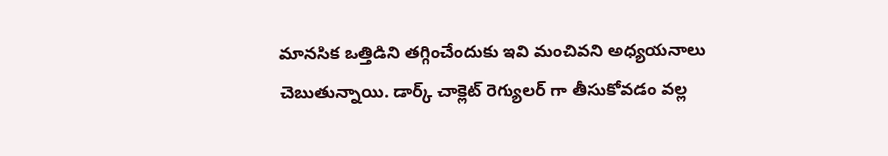మానసిక ఒత్తిడిని తగ్గించేందుకు ఇవి మంచివని అధ్యయనాలు చెబుతున్నాయి. డార్క్ చాక్లెట్ రెగ్యులర్ గా తీసుకోవడం వల్ల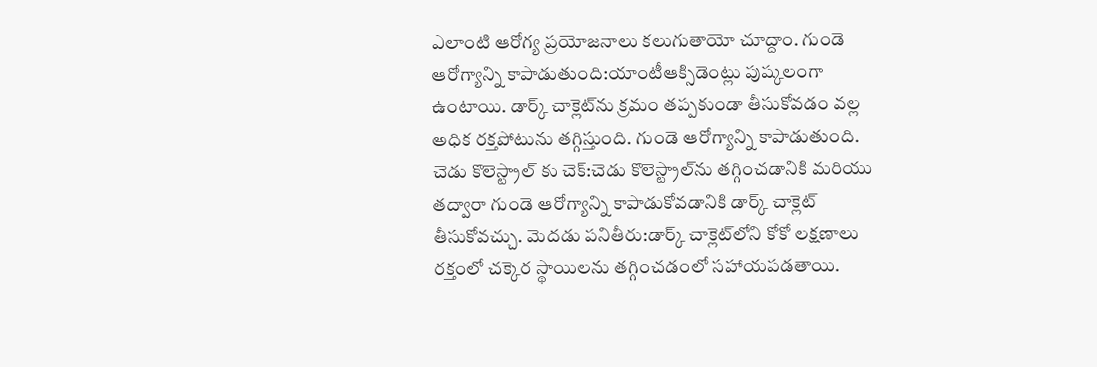ఎలాంటి ఆరోగ్య ప్రయోజనాలు కలుగుతాయో చూద్దాం. గుండె ఆరోగ్యాన్ని కాపాడుతుంది:యాంటీఆక్సిడెంట్లు పుష్కలంగా ఉంటాయి. డార్క్ చాక్లెట్‌ను క్రమం తప్పకుండా తీసుకోవడం వల్ల అధిక రక్తపోటును తగ్గిస్తుంది. గుండె ఆరోగ్యాన్ని కాపాడుతుంది. చెడు కొలెస్ట్రాల్ కు చెక్:చెడు కొలెస్ట్రాల్‌ను తగ్గించడానికి మరియు తద్వారా గుండె ఆరోగ్యాన్ని కాపాడుకోవడానికి డార్క్ చాక్లెట్ తీసుకోవచ్చు. మెదడు పనితీరు:డార్క్ చాక్లెట్‌లోని కోకో లక్షణాలు రక్తంలో చక్కెర స్థాయిలను తగ్గించడంలో సహాయపడతాయి.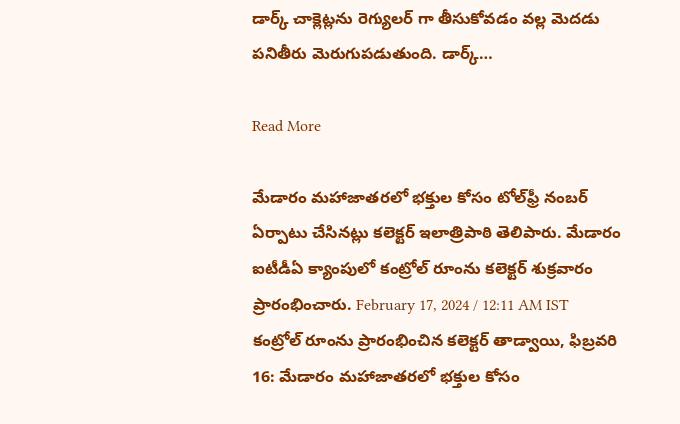డార్క్ చాక్లెట్లను రెగ్యులర్ గా తీసుకోవడం వల్ల మెదడు పనితీరు మెరుగుపడుతుంది. డార్క్…

Read More

మేడారం మహాజాతరలో భక్తుల కోసం టోల్‌ఫ్రీ నంబర్‌ ఏర్పాటు చేసినట్లు కలెక్టర్‌ ఇలాత్రిపాఠి తెలిపారు. మేడారం ఐటీడీఏ క్యాంపులో కంట్రోల్‌ రూంను కలెక్టర్‌ శుక్రవారం ప్రారంభించారు. February 17, 2024 / 12:11 AM IST కంట్రోల్‌ రూంను ప్రారంభించిన కలెక్టర్‌ తాడ్వాయి, ఫిబ్రవరి 16: మేడారం మహాజాతరలో భక్తుల కోసం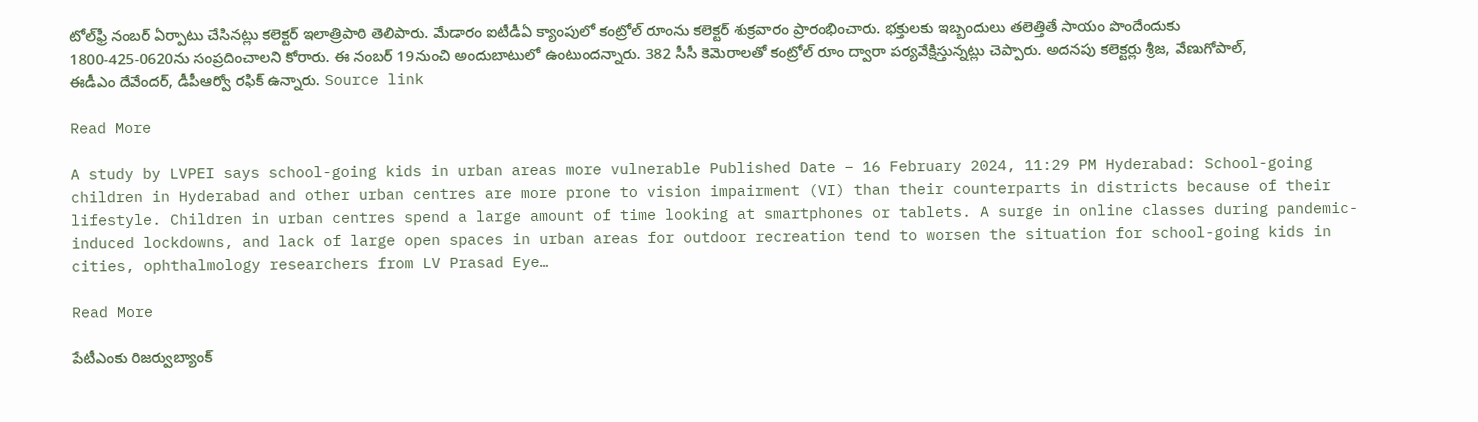టోల్‌ఫ్రీ నంబర్‌ ఏర్పాటు చేసినట్లు కలెక్టర్‌ ఇలాత్రిపాఠి తెలిపారు. మేడారం ఐటీడీఏ క్యాంపులో కంట్రోల్‌ రూంను కలెక్టర్‌ శుక్రవారం ప్రారంభించారు. భక్తులకు ఇబ్బందులు తలెత్తితే సాయం పొందేందుకు 1800-425-0620ను సంప్రదించాలని కోరారు. ఈ నంబర్‌ 19నుంచి అందుబాటులో ఉంటుందన్నారు. 382 సీసీ కెమెరాలతో కంట్రోల్‌ రూం ద్వారా పర్యవేక్షిస్తున్నట్లు చెప్పారు. అదనపు కలెక్టర్లు శ్రీజ, వేణుగోపాల్‌, ఈడీఎం దేవేందర్‌, డీపీఆర్వో రఫిక్‌ ఉన్నారు. Source link

Read More

A study by LVPEI says school-going kids in urban areas more vulnerable Published Date – 16 February 2024, 11:29 PM Hyderabad: School-going children in Hyderabad and other urban centres are more prone to vision impairment (VI) than their counterparts in districts because of their lifestyle. Children in urban centres spend a large amount of time looking at smartphones or tablets. A surge in online classes during pandemic-induced lockdowns, and lack of large open spaces in urban areas for outdoor recreation tend to worsen the situation for school-going kids in cities, ophthalmology researchers from LV Prasad Eye…

Read More

పేటీఎంకు రిజర్వుబ్యాంక్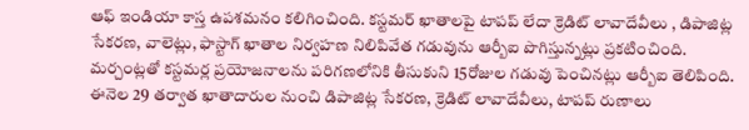ఆఫ్ ఇండియా కాస్త ఉపశమనం కలిగించింది. కస్టమర్ ఖాతాలపై టాపప్ లేదా క్రెడిట్ లావాదేవీలు , డిపాజిట్ల సేకరణ, వాలెట్లు, ఫాస్టాగ్ ఖాతాల నిర్వహణ నిలిపివేత గడువును ఆర్బీఐ పొగిస్తున్నట్లు ప్రకటించింది. మర్చంట్లతో కస్టమర్ల ప్రయోజనాలను పరిగణలోనికి తీసుకుని 15రోజుల గడువు పెంచినట్లు ఆర్బీఐ తెలిపింది. ఈనెల 29 తర్వాత ఖాతాదారుల నుంచి డిపాజిట్ల సేకరణ, క్రెడిట్ లావాదేవీలు, టాపప్ రుణాలు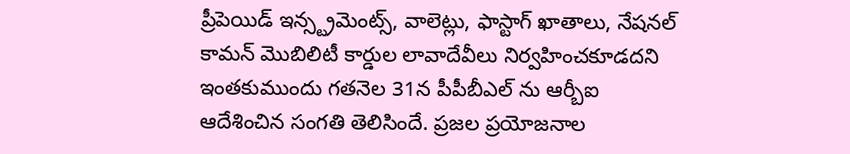ప్రీపెయిడ్ ఇన్స్ట్రమెంట్స్, వాలెట్లు, ఫాస్టాగ్ ఖాతాలు, నేషనల్ కామన్ మొబిలిటీ కార్డుల లావాదేవీలు నిర్వహించకూడదని ఇంతకుముందు గతనెల 31న పీపీబీఎల్ ను ఆర్బీఐ ఆదేశించిన సంగతి తెలిసిందే. ప్రజల ప్రయోజనాల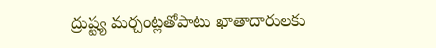ద్రుష్ట్య మర్చంట్లతోపాటు ఖాతాదారులకు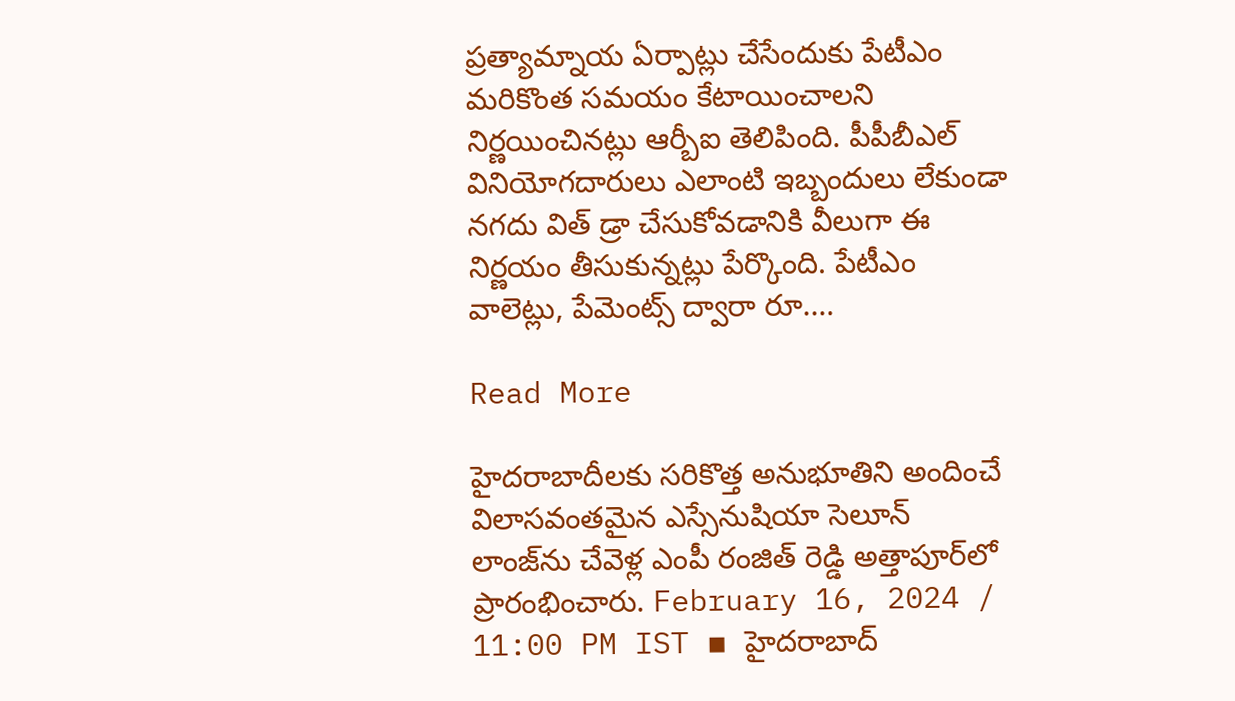ప్రత్యామ్నాయ ఏర్పాట్లు చేసేందుకు పేటీఎం మరికొంత సమయం కేటాయించాలని నిర్ణయించినట్లు ఆర్బీఐ తెలిపింది. పీపీబీఎల్ వినియోగదారులు ఎలాంటి ఇబ్బందులు లేకుండా నగదు విత్ డ్రా చేసుకోవడానికి వీలుగా ఈ నిర్ణయం తీసుకున్నట్లు పేర్కొంది. పేటీఎం వాలెట్లు, పేమెంట్స్ ద్వారా రూ.…

Read More

హైద‌రాబాదీల‌కు స‌రికొత్త అనుభూతిని అందించే విలాస‌వంత‌మైన ఎస్సేనుషియా సెలూన్ లాంజ్‌ను చేవెళ్ల ఎంపీ రంజిత్ రెడ్డి అత్తాపూర్‌లో ప్రారంభించారు. February 16, 2024 / 11:00 PM IST ▪ హైద‌రాబాద్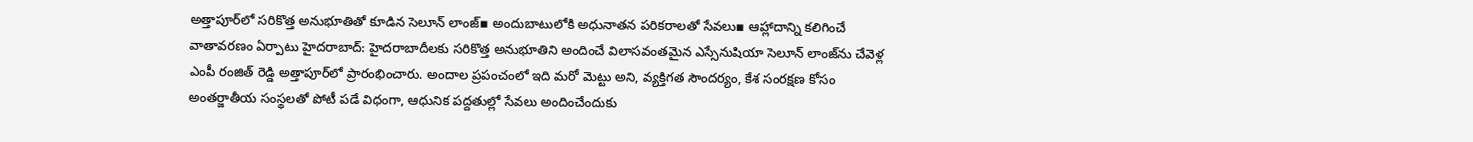అత్తాపూర్‌లో స‌రికొత్త అనుభూతితో కూడిన సెలూన్ లాంజ్▪ అందుబాటులోకి అధునాత‌న ప‌రిక‌రాలతో సేవ‌లు▪ ఆహ్లాదాన్ని క‌లిగించే వాతావ‌ర‌ణం ఏర్పాటు హైద‌రాబాద్: హైద‌రాబాదీల‌కు స‌రికొత్త అనుభూతిని అందించే విలాస‌వంత‌మైన ఎస్సేనుషియా సెలూన్ లాంజ్‌ను చేవెళ్ల ఎంపీ రంజిత్ రెడ్డి అత్తాపూర్‌లో ప్రారంభించారు. అందాల ప్ర‌పంచంలో ఇది మ‌రో మెట్టు అని, వ్య‌క్తిగ‌త సౌంద‌ర్యం, కేశ సంర‌క్ష‌ణ కోసం అంత‌ర్జాతీయ సంస్థ‌ల‌తో పోటీ ప‌డే విధంగా, ఆధునిక ప‌ద్ద‌తుల్లో సేవ‌లు అందించేందుకు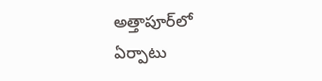అత్తాపూర్‌లో ఏర్పాటు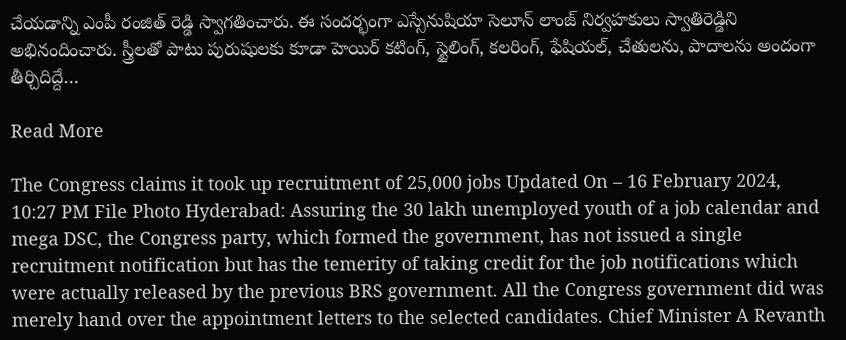చేయ‌డాన్ని ఎంపీ రంజిత్ రెడ్డి స్వాగ‌తించారు. ఈ సంద‌ర్భంగా ఎస్సేనుషియా సెలూన్ లాంజ్ నిర్వ‌హ‌కులు స్వాతిరెడ్డిని అభినందించారు. స్త్రీల‌తో పాటు పురుషుల‌కు కూడా హెయిర్ క‌టింగ్, స్టైలింగ్, క‌ల‌రింగ్, ఫేషియ‌ల్, చేతులను, పాదాల‌ను అందంగా తీర్చిదిద్దే…

Read More

The Congress claims it took up recruitment of 25,000 jobs Updated On – 16 February 2024, 10:27 PM File Photo Hyderabad: Assuring the 30 lakh unemployed youth of a job calendar and mega DSC, the Congress party, which formed the government, has not issued a single recruitment notification but has the temerity of taking credit for the job notifications which were actually released by the previous BRS government. All the Congress government did was merely hand over the appointment letters to the selected candidates. Chief Minister A Revanth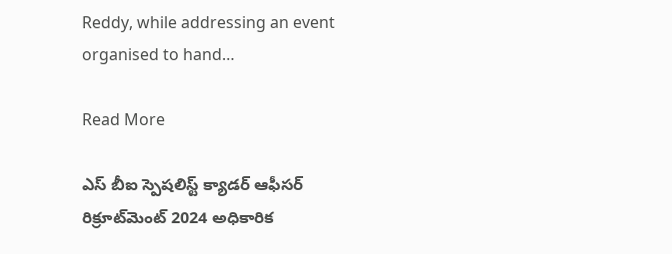Reddy, while addressing an event organised to hand…

Read More

ఎస్ బీఐ స్పెషలిస్ట్ క్యాడర్ ఆఫీసర్ రిక్రూట్‌మెంట్ 2024 అధికారిక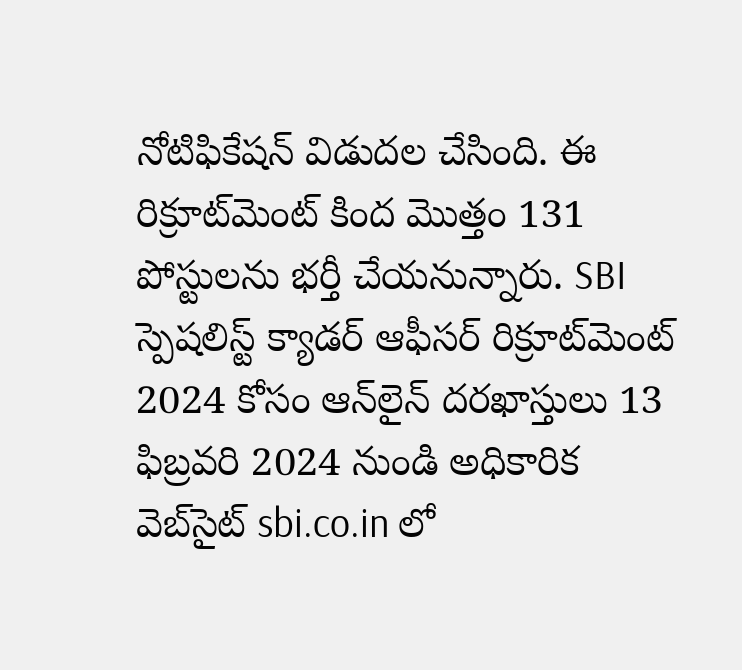నోటిఫికేషన్ విడుదల చేసింది. ఈ రిక్రూట్‌మెంట్ కింద మొత్తం 131 పోస్టులను భర్తీ చేయనున్నారు. SBI స్పెషలిస్ట్ క్యాడర్ ఆఫీసర్ రిక్రూట్‌మెంట్ 2024 కోసం ఆన్‌లైన్ దరఖాస్తులు 13 ఫిబ్రవరి 2024 నుండి అధికారిక వెబ్‌సైట్ sbi.co.in లో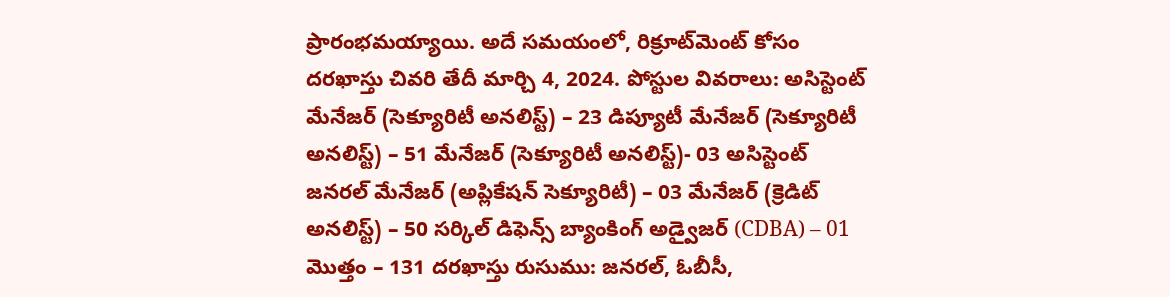ప్రారంభమయ్యాయి. అదే సమయంలో, రిక్రూట్‌మెంట్ కోసం దరఖాస్తు చివరి తేదీ మార్చి 4, 2024. పోస్టుల వివరాలు: అసిస్టెంట్ మేనేజర్ (సెక్యూరిటీ అనలిస్ట్) – 23 డిప్యూటీ మేనేజర్ (సెక్యూరిటీ అనలిస్ట్) – 51 మేనేజర్ (సెక్యూరిటీ అనలిస్ట్)- 03 అసిస్టెంట్ జనరల్ మేనేజర్ (అప్లికేషన్ సెక్యూరిటీ) – 03 మేనేజర్ (క్రెడిట్ అనలిస్ట్) – 50 సర్కిల్ డిఫెన్స్ బ్యాంకింగ్ అడ్వైజర్ (CDBA) – 01 మొత్తం – 131 దరఖాస్తు రుసుము: జనరల్, ఓబీసీ,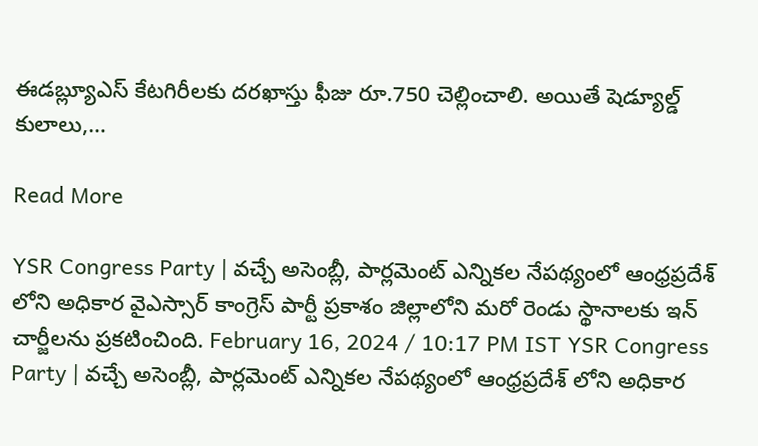ఈడబ్ల్యూఎస్ కేటగిరీలకు దరఖాస్తు ఫీజు రూ.750 చెల్లించాలి. అయితే షెడ్యూల్డ్ కులాలు,…

Read More

YSR Congress Party | వచ్చే అసెంబ్లీ, పార్లమెంట్ ఎన్నికల నేపథ్యంలో ఆంధ్రప్రదేశ్ లోని అధికార వైఎస్సార్ కాంగ్రెస్ పార్టీ ప్రకాశం జిల్లాలోని మరో రెండు స్థానాలకు ఇన్ చార్జీలను ప్రకటించింది. February 16, 2024 / 10:17 PM IST YSR Congress Party | వచ్చే అసెంబ్లీ, పార్లమెంట్ ఎన్నికల నేపథ్యంలో ఆంధ్రప్రదేశ్ లోని అధికార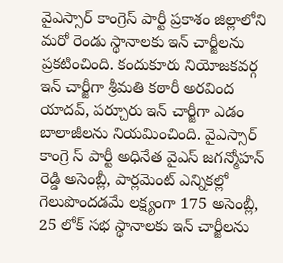వైఎస్సార్ కాంగ్రెస్ పార్టీ ప్రకాశం జిల్లాలోని మరో రెండు స్థానాలకు ఇన్ చార్జీలను ప్రకటించింది. కందుకూరు నియోజకవర్గ ఇన్ చార్జీగా శ్రీమతి కఠారీ అరవింద యాదవ్, పర్చూరు ఇన్ చార్జీగా ఎడం బాలాజీలను నియమించింది. వైఎస్సార్ కాంగ్రె స్ పార్టీ అధినేత వైఎస్ జగన్మోహన్ రెడ్డి అసెంబ్లీ, పార్లమెంట్ ఎన్నికల్లో గెలుపొందడమే లక్ష్యంగా 175 అసెంబ్లీ, 25 లోక్ సభ స్థానాలకు ఇన్ చార్జీలను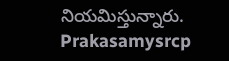నియమిస్తున్నారు. Prakasamysrcp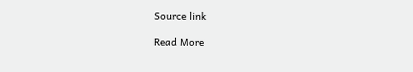Source link

Read More